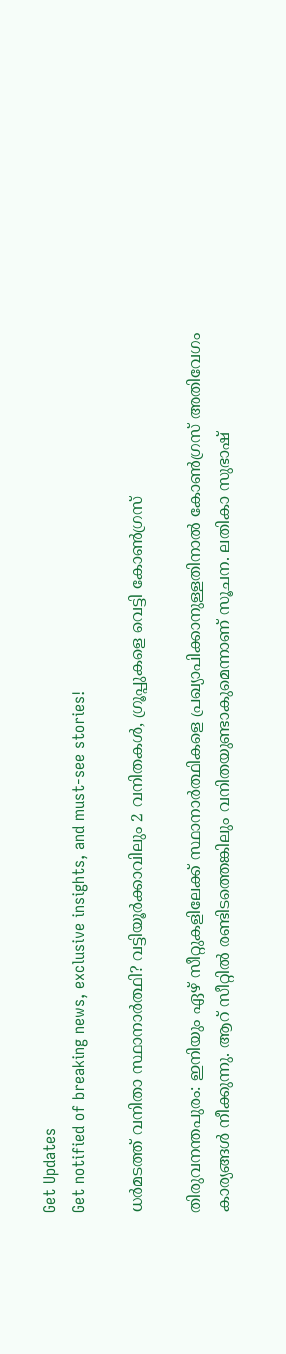Get Updates
Get notified of breaking news, exclusive insights, and must-see stories!

ധര്‍മടത്ത് വനിതാ സ്ഥാനാര്‍ത്ഥി? വട്ടിയൂര്‍ക്കാവിലും 2 വനിതകള്‍, ഗ്രൂപ്പുകളെ വെട്ടി കോണ്‍ഗ്രസ്

തിരുവനന്തപുരം: ഇനിയും ഏഴ് സീറ്റുകളിലേക്ക് സ്ഥാനാര്‍ത്ഥികളെ പ്രഖ്യാപിക്കാനുള്ളതിനാല്‍ കോണ്‍ഗ്രസ് അതിവേഗം കാര്യങ്ങള്‍ നീക്കുന്നു. ആറ് സീറ്റില്‍ രണ്ടിടത്തെങ്കിലും വനിതയുണ്ടാകുമെന്നാണ് സൂചന. ലതികാ സുഭാഷ്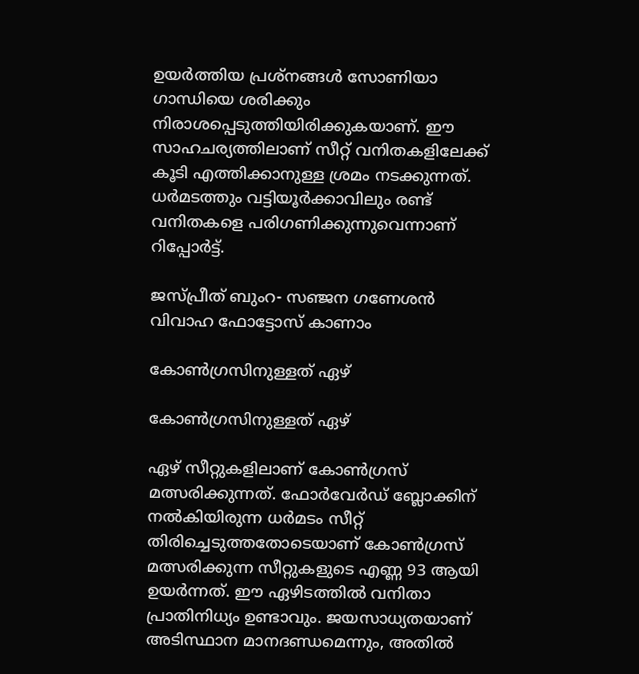ഉയര്‍ത്തിയ പ്രശ്‌നങ്ങള്‍ സോണിയാ ഗാന്ധിയെ ശരിക്കും നിരാശപ്പെടുത്തിയിരിക്കുകയാണ്. ഈ സാഹചര്യത്തിലാണ് സീറ്റ് വനിതകളിലേക്ക് കൂടി എത്തിക്കാനുള്ള ശ്രമം നടക്കുന്നത്. ധര്‍മടത്തും വട്ടിയൂര്‍ക്കാവിലും രണ്ട് വനിതകളെ പരിഗണിക്കുന്നുവെന്നാണ് റിപ്പോര്‍ട്ട്.

ജസ്പ്രീത് ബുംറ- സഞ്ജന ഗണേശന്‍ വിവാഹ ഫോട്ടോസ് കാണാം

കോണ്‍ഗ്രസിനുള്ളത് ഏഴ്

കോണ്‍ഗ്രസിനുള്ളത് ഏഴ്

ഏഴ് സീറ്റുകളിലാണ് കോണ്‍ഗ്രസ് മത്സരിക്കുന്നത്. ഫോര്‍വേര്‍ഡ് ബ്ലോക്കിന് നല്‍കിയിരുന്ന ധര്‍മടം സീറ്റ് തിരിച്ചെടുത്തതോടെയാണ് കോണ്‍ഗ്രസ് മത്സരിക്കുന്ന സീറ്റുകളുടെ എണ്ണ 93 ആയി ഉയര്‍ന്നത്. ഈ ഏഴിടത്തില്‍ വനിതാ പ്രാതിനിധ്യം ഉണ്ടാവും. ജയസാധ്യതയാണ് അടിസ്ഥാന മാനദണ്ഡമെന്നും, അതില്‍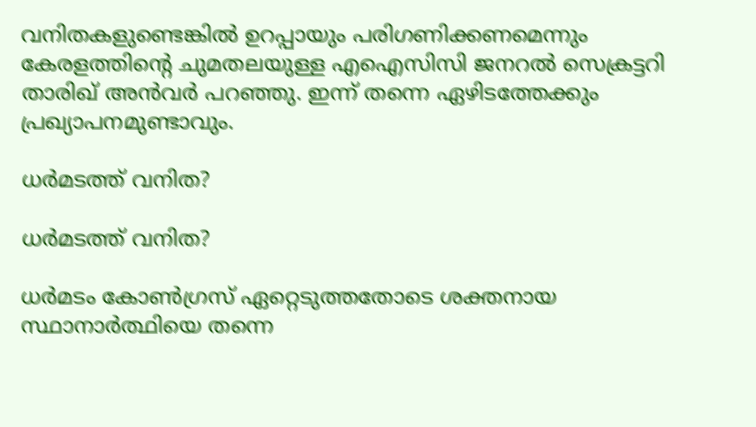വനിതകളുണ്ടെങ്കില്‍ ഉറപ്പായും പരിഗണിക്കണമെന്നും കേരളത്തിന്റെ ചുമതലയുള്ള എഐസിസി ജനറല്‍ സെക്രട്ടറി താരിഖ് അന്‍വര്‍ പറഞ്ഞു. ഇന്ന് തന്നെ ഏഴിടത്തേക്കും പ്രഖ്യാപനമുണ്ടാവും.

ധര്‍മടത്ത് വനിത?

ധര്‍മടത്ത് വനിത?

ധര്‍മടം കോണ്‍ഗ്രസ് ഏറ്റെടുത്തതോടെ ശക്തനായ സ്ഥാനാര്‍ത്ഥിയെ തന്നെ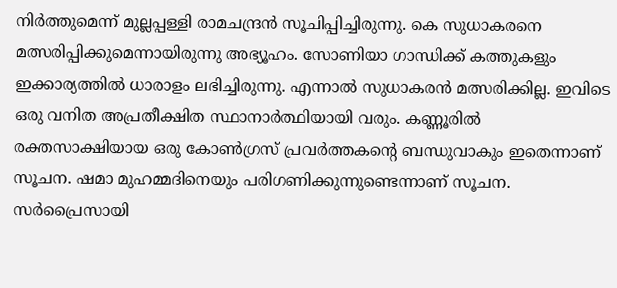നിര്‍ത്തുമെന്ന് മുല്ലപ്പള്ളി രാമചന്ദ്രന്‍ സൂചിപ്പിച്ചിരുന്നു. കെ സുധാകരനെ മത്സരിപ്പിക്കുമെന്നായിരുന്നു അഭ്യൂഹം. സോണിയാ ഗാന്ധിക്ക് കത്തുകളും ഇക്കാര്യത്തില്‍ ധാരാളം ലഭിച്ചിരുന്നു. എന്നാല്‍ സുധാകരന്‍ മത്സരിക്കില്ല. ഇവിടെ ഒരു വനിത അപ്രതീക്ഷിത സ്ഥാനാര്‍ത്ഥിയായി വരും. കണ്ണൂരില്‍ രക്തസാക്ഷിയായ ഒരു കോണ്‍ഗ്രസ് പ്രവര്‍ത്തകന്റെ ബന്ധുവാകും ഇതെന്നാണ് സൂചന. ഷമാ മുഹമ്മദിനെയും പരിഗണിക്കുന്നുണ്ടെന്നാണ് സൂചന. സര്‍പ്രൈസായി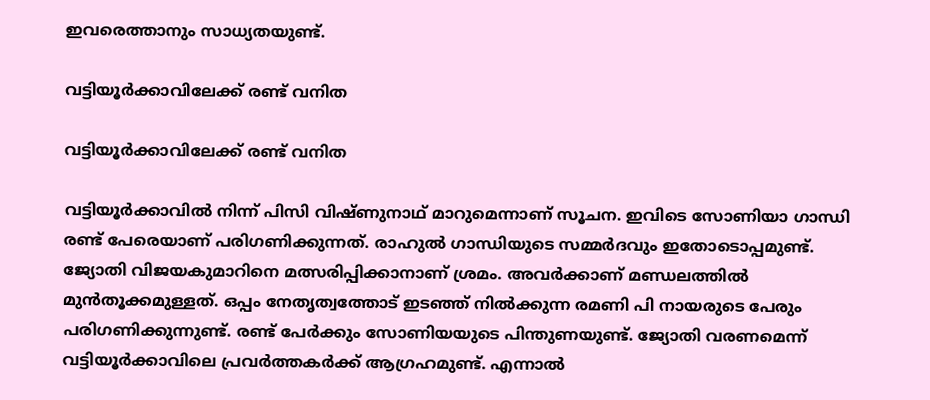ഇവരെത്താനും സാധ്യതയുണ്ട്.

വട്ടിയൂര്‍ക്കാവിലേക്ക് രണ്ട് വനിത

വട്ടിയൂര്‍ക്കാവിലേക്ക് രണ്ട് വനിത

വട്ടിയൂര്‍ക്കാവില്‍ നിന്ന് പിസി വിഷ്ണുനാഥ് മാറുമെന്നാണ് സൂചന. ഇവിടെ സോണിയാ ഗാന്ധി രണ്ട് പേരെയാണ് പരിഗണിക്കുന്നത്. രാഹുല്‍ ഗാന്ധിയുടെ സമ്മര്‍ദവും ഇതോടൊപ്പമുണ്ട്. ജ്യോതി വിജയകുമാറിനെ മത്സരിപ്പിക്കാനാണ് ശ്രമം. അവര്‍ക്കാണ് മണ്ഡലത്തില്‍ മുന്‍തൂക്കമുള്ളത്. ഒപ്പം നേതൃത്വത്തോട് ഇടഞ്ഞ് നില്‍ക്കുന്ന രമണി പി നായരുടെ പേരും പരിഗണിക്കുന്നുണ്ട്. രണ്ട് പേര്‍ക്കും സോണിയയുടെ പിന്തുണയുണ്ട്. ജ്യോതി വരണമെന്ന് വട്ടിയൂര്‍ക്കാവിലെ പ്രവര്‍ത്തകര്‍ക്ക് ആഗ്രഹമുണ്ട്. എന്നാല്‍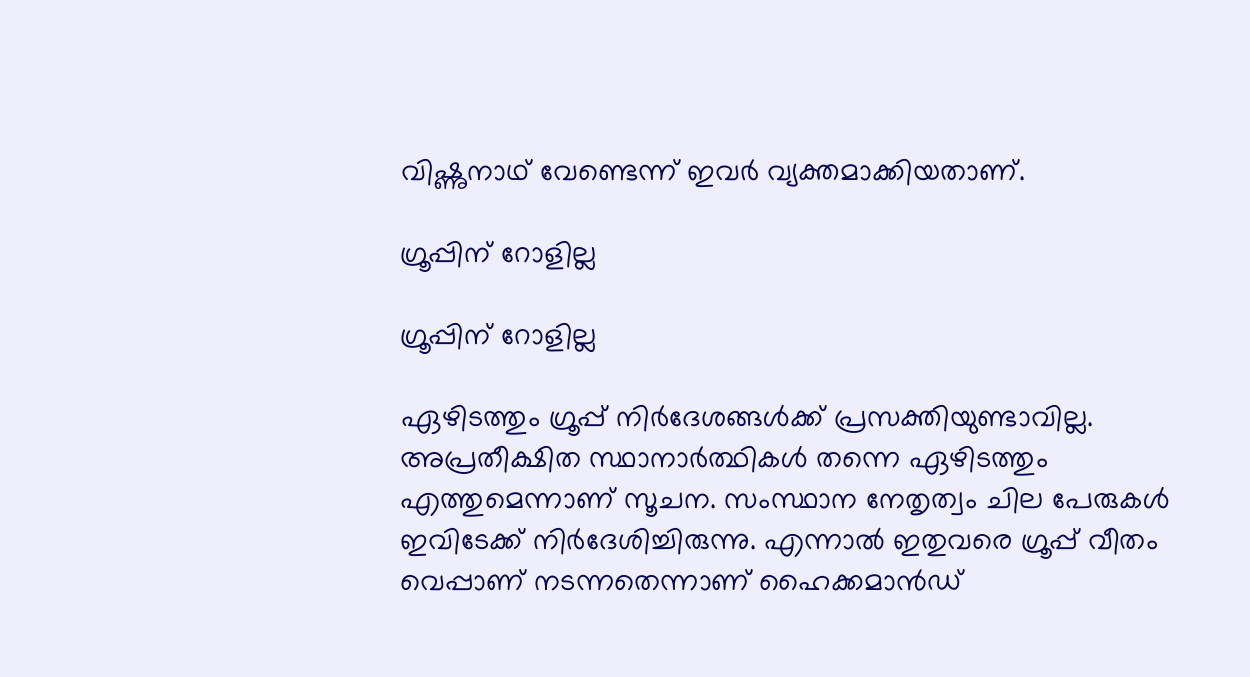വിഷ്ണുനാഥ് വേണ്ടെന്ന് ഇവര്‍ വ്യക്തമാക്കിയതാണ്.

ഗ്രൂപ്പിന് റോളില്ല

ഗ്രൂപ്പിന് റോളില്ല

ഏഴിടത്തും ഗ്രൂപ്പ് നിര്‍ദേശങ്ങള്‍ക്ക് പ്രസക്തിയുണ്ടാവില്ല. അപ്രതീക്ഷിത സ്ഥാനാര്‍ത്ഥികള്‍ തന്നെ ഏഴിടത്തും എത്തുമെന്നാണ് സൂചന. സംസ്ഥാന നേതൃത്വം ചില പേരുകള്‍ ഇവിടേക്ക് നിര്‍ദേശിച്ചിരുന്നു. എന്നാല്‍ ഇതുവരെ ഗ്രൂപ്പ് വീതം വെപ്പാണ് നടന്നതെന്നാണ് ഹൈക്കമാന്‍ഡ്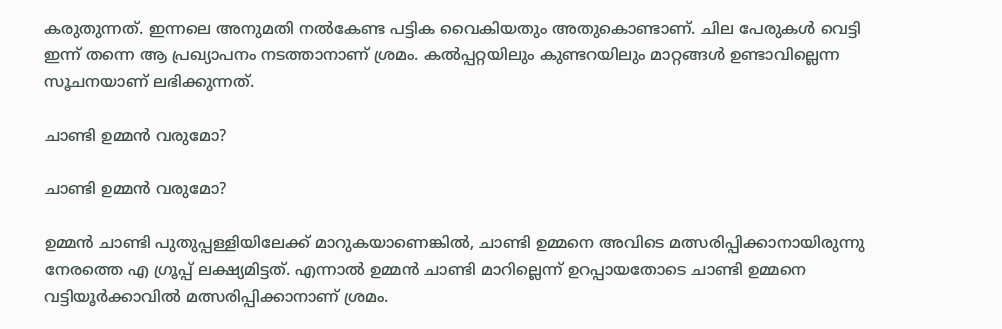കരുതുന്നത്. ഇന്നലെ അനുമതി നല്‍കേണ്ട പട്ടിക വൈകിയതും അതുകൊണ്ടാണ്. ചില പേരുകള്‍ വെട്ടി ഇന്ന് തന്നെ ആ പ്രഖ്യാപനം നടത്താനാണ് ശ്രമം. കല്‍പ്പറ്റയിലും കുണ്ടറയിലും മാറ്റങ്ങള്‍ ഉണ്ടാവില്ലെന്ന സൂചനയാണ് ലഭിക്കുന്നത്.

ചാണ്ടി ഉമ്മന്‍ വരുമോ?

ചാണ്ടി ഉമ്മന്‍ വരുമോ?

ഉമ്മന്‍ ചാണ്ടി പുതുപ്പള്ളിയിലേക്ക് മാറുകയാണെങ്കില്‍, ചാണ്ടി ഉമ്മനെ അവിടെ മത്സരിപ്പിക്കാനായിരുന്നു നേരത്തെ എ ഗ്രൂപ്പ് ലക്ഷ്യമിട്ടത്. എന്നാല്‍ ഉമ്മന്‍ ചാണ്ടി മാറില്ലെന്ന് ഉറപ്പായതോടെ ചാണ്ടി ഉമ്മനെ വട്ടിയൂര്‍ക്കാവില്‍ മത്സരിപ്പിക്കാനാണ് ശ്രമം.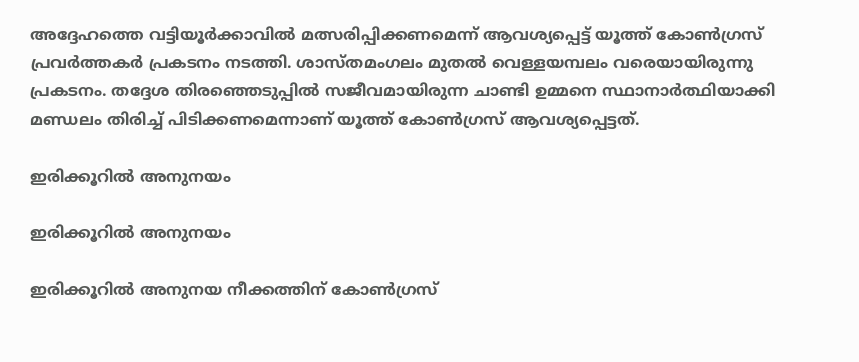അദ്ദേഹത്തെ വട്ടിയൂര്‍ക്കാവില്‍ മത്സരിപ്പിക്കണമെന്ന് ആവശ്യപ്പെട്ട് യൂത്ത് കോണ്‍ഗ്രസ് പ്രവര്‍ത്തകര്‍ പ്രകടനം നടത്തി. ശാസ്തമംഗലം മുതല്‍ വെള്ളയമ്പലം വരെയായിരുന്നു പ്രകടനം. തദ്ദേശ തിരഞ്ഞെടുപ്പില്‍ സജീവമായിരുന്ന ചാണ്ടി ഉമ്മനെ സ്ഥാനാര്‍ത്ഥിയാക്കി മണ്ഡലം തിരിച്ച് പിടിക്കണമെന്നാണ് യൂത്ത് കോണ്‍ഗ്രസ് ആവശ്യപ്പെട്ടത്.

ഇരിക്കൂറില്‍ അനുനയം

ഇരിക്കൂറില്‍ അനുനയം

ഇരിക്കൂറില്‍ അനുനയ നീക്കത്തിന് കോണ്‍ഗ്രസ്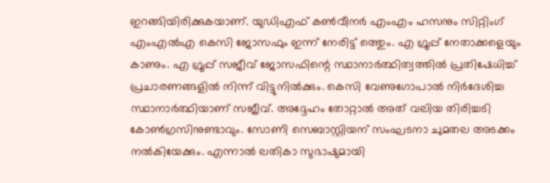ഇറങ്ങിയിരിക്കുകയാണ്. യുഡിഎഫ് കണ്‍വീനര്‍ എംഎം ഹസനും സിറ്റിംഗ് എംഎല്‍എ കെസി ജോസഫും ഇന്ന് നേരിട്ട് ത്തെും. എ ഗ്രൂപ്പ് നേതാക്കളെയും കാണും. എ ഗ്രൂപ്പ് സജീവ് ജോസഫിന്റെ സ്ഥാനാര്‍ത്ഥിത്വത്തില്‍ പ്രതിഷേധിച്ച് പ്രചാരണങ്ങളില്‍ നിന്ന് വിട്ടുനില്‍ക്കും. കെസി വേണുഗോപാല്‍ നിര്‍ദേശിച്ച സ്ഥാനാര്‍ത്ഥിയാണ് സജീവ്. അദ്ദേഹം തോറ്റാല്‍ അത് വലിയ തിരിച്ചടി കോണ്‍ഗ്രസിനുണ്ടാവും. സോണി സെബാസ്റ്റിയന് സംഘടനാ ചുമതല അടക്കം നല്‍കിയേക്കും. എന്നാല്‍ ലതികാ സുഭാഷുമായി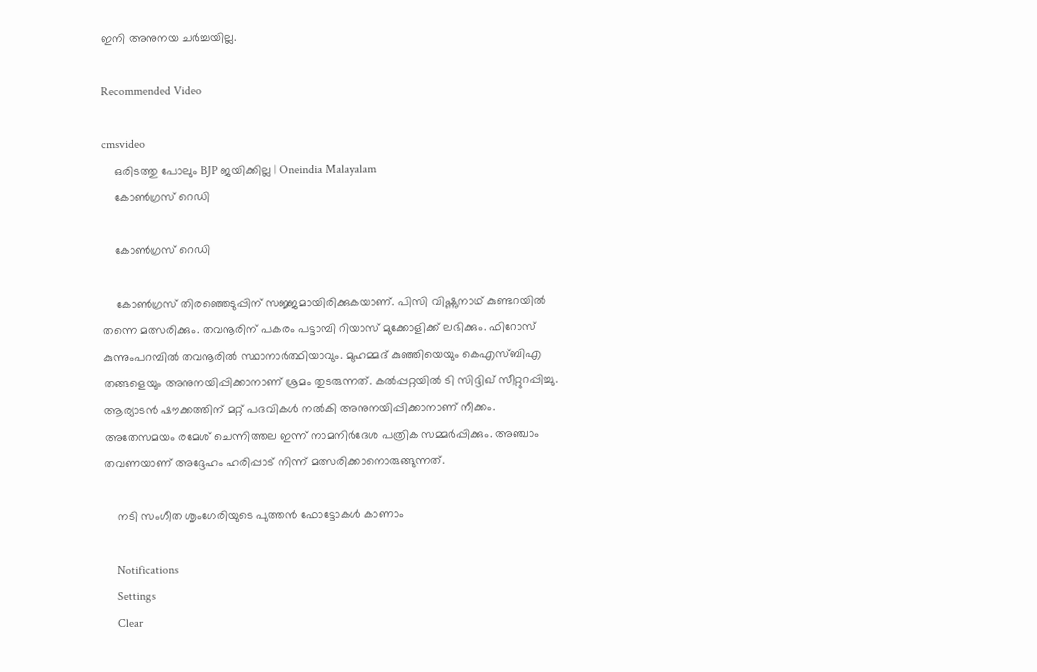ഇനി അനുനയ ചര്‍ച്ചയില്ല.

Recommended Video

cmsvideo
    ഒരിടത്തു പോലും BJP ജയിക്കില്ല | Oneindia Malayalam
    കോണ്‍ഗ്രസ് റെഡി

    കോണ്‍ഗ്രസ് റെഡി

    കോണ്‍ഗ്രസ് തിരഞ്ഞെടുപ്പിന് സജ്ജമായിരിക്കുകയാണ്. പിസി വിഷ്ണുനാഥ് കുണ്ടറയില്‍ തന്നെ മത്സരിക്കും. തവനൂരിന് പകരം പട്ടാമ്പി റിയാസ് മുക്കോളിക്ക് ലഭിക്കും. ഫിറോസ് കുന്നുംപറമ്പില്‍ തവനൂരില്‍ സ്ഥാനാര്‍ത്ഥിയാവും. മുഹമ്മദ് കുഞ്ഞിയെയും കെഎസ്ബിഎ തങ്ങളെയും അനുനയിപ്പിക്കാനാണ് ശ്രമം തുടരുന്നത്. കല്‍പ്പറ്റയില്‍ ടി സിദ്ദിഖ് സീറ്റുറപ്പിച്ചു. ആര്യാടന്‍ ഷൗക്കത്തിന് മറ്റ് പദവികള്‍ നല്‍കി അനുനയിപ്പിക്കാനാണ് നീക്കം. അതേസമയം രമേശ് ചെന്നിത്തല ഇന്ന് നാമനിര്‍ദേശ പത്രിക സമ്മര്‍പ്പിക്കും. അഞ്ചാം തവണയാണ് അദ്ദേഹം ഹരിപ്പാട് നിന്ന് മത്സരിക്കാനൊരുങ്ങുന്നത്.

    നടി സംഗീത ശൃംഗേരിയുടെ പുത്തന്‍ ഫോട്ടോകള്‍ കാണാം

    Notifications
    Settings
    Clear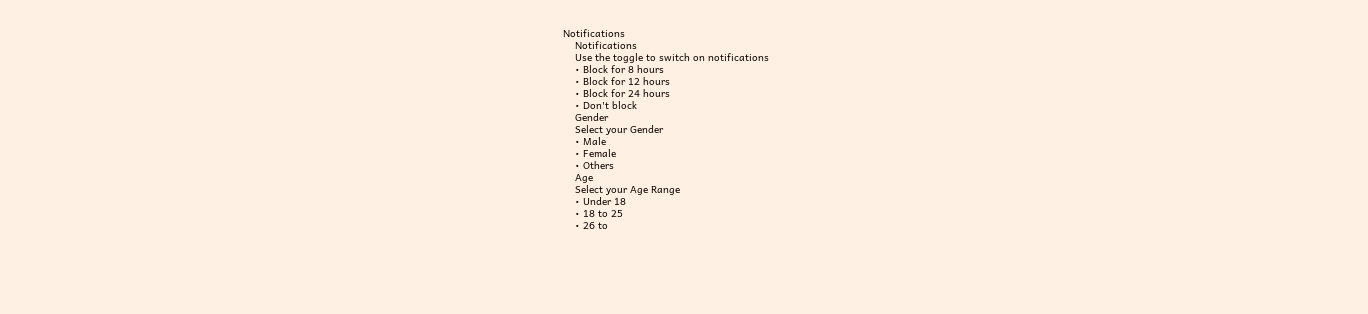Notifications
    Notifications
    Use the toggle to switch on notifications
    • Block for 8 hours
    • Block for 12 hours
    • Block for 24 hours
    • Don't block
    Gender
    Select your Gender
    • Male
    • Female
    • Others
    Age
    Select your Age Range
    • Under 18
    • 18 to 25
    • 26 to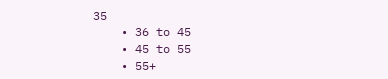35
    • 36 to 45
    • 45 to 55
    • 55+